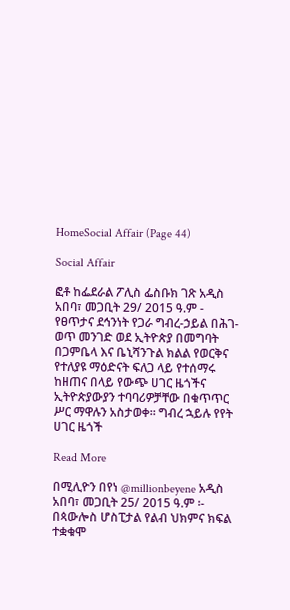HomeSocial Affair (Page 44)

Social Affair

ፎቶ ከፌደራል ፖሊስ ፌስቡክ ገጽ አዲስ አበባ፣ መጋቢት 29/ 2015 ዓ.ም - የፀጥታና ደኅንነት የጋራ ግብረ-ኃይል በሕገ-ወጥ መንገድ ወደ ኢትዮጵያ በመግባት በጋምቤላ እና ቤኒሻንጉል ክልል የወርቅና የተለያዩ ማዕድናት ፍለጋ ላይ የተሰማሩ ከዘጠና በላይ የውጭ ሀገር ዜጎችና ኢትዮጵያውያን ተባባሪዎቻቸው በቁጥጥር ሥር ማዋሉን አስታወቀ። ግብረ ኋይሉ የየት ሀገር ዜጎች

Read More

በሚሊዮን በየነ @millionbeyene አዲስ አበባ፣ መጋቢት 25/ 2015 ዓ.ም ፡- በጳውሎስ ሆስፒታል የልብ ህክምና ክፍል ተቋቁሞ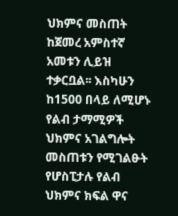ህክምና መስጠት ከጀመረ አምስተኛ አመቱን ሊይዝ ተቃርቧል፡፡ እስካሁን ከ1500 በላይ ለሚሆኑ የልብ ታማሚዎች ህክምና አገልግሎት መስጠቱን የሚገልፁት  የሆስፒታሉ የልብ ህክምና ክፍል ዋና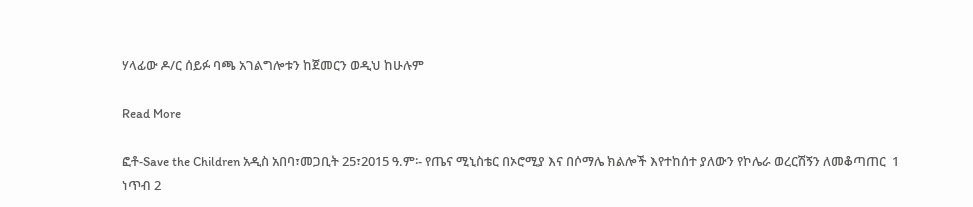ሃላፊው ዶ/ር ሰይፉ ባጫ አገልግሎቱን ከጀመርን ወዲህ ከሁሉም

Read More

ፎቶ-Save the Children አዲስ አበባ፣መጋቢት 25፣2015 ዓ.ም፡- የጤና ሚኒስቴር በኦሮሚያ እና በሶማሌ ክልሎች እየተከሰተ ያለውን የኮሌራ ወረርሽኝን ለመቆጣጠር  1 ነጥብ 2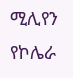ሚሊየን የኮሌራ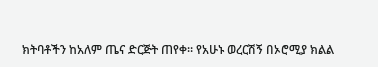ክትባቶችን ከአለም ጤና ድርጅት ጠየቀ። የአሁኑ ወረርሽኝ በኦሮሚያ ክልል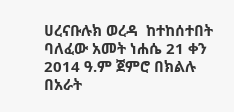ሀረናቡሉክ ወረዳ  ከተከሰተበት ባለፈው አመት ነሐሴ 21 ቀን 2014 ዓ.ም ጀምሮ በክልሉ በአራት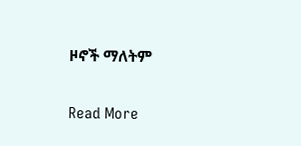ዞኖች ማለትም

Read More